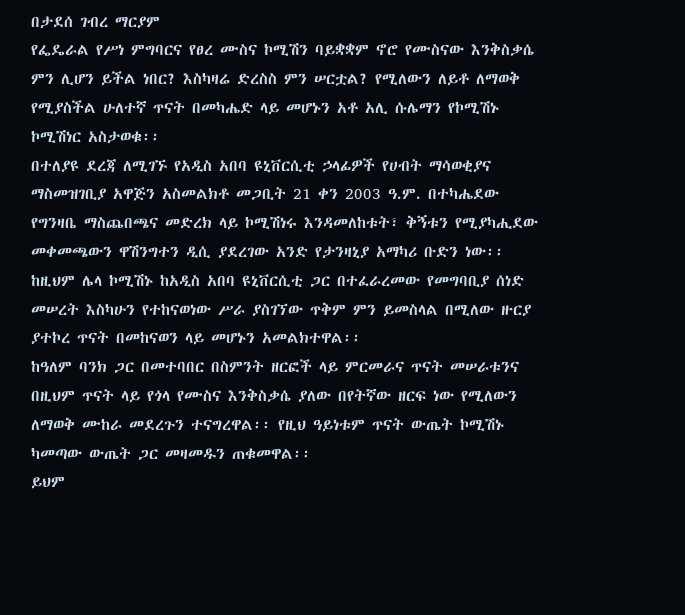በታደሰ ገብረ ማርያም
የፌዴራል የሥነ ምግባርና የፀረ ሙስና ኮሚሽን ባይቋቋም ኖሮ የሙስናው እንቅስቃሴ ምን ሊሆን ይችል ነበር? እስካዛሬ ድረስስ ምን ሠርቷል? የሚለውን ለይቶ ለማወቅ የሚያስችል ሁለተኛ ጥናት በመካሔድ ላይ መሆኑን አቶ አሊ ሱሌማን የኮሚሽኑ ኮሚሽነር አስታወቁ፡፡
በተለያዩ ደረጃ ለሚገኙ የአዲስ አበባ ዩኒቨርሲቲ ኃላፊዎች የሀብት ማሳወቂያና ማስመዝገቢያ አዋጅን አስመልክቶ መጋቢት 21 ቀን 2003 ዓ.ም. በተካሔደው የግንዛቤ ማስጨበጫና መድረክ ላይ ኮሚሽነሩ እንዳመለከቱት፣ ቅኝቱን የሚያካሒደው መቀመጫውን ዋሽንግተን ዲሲ ያደረገው አንድ የታንዛኒያ አማካሪ ቡድን ነው፡፡
ከዚህም ሌላ ኮሚሽኑ ከአዲስ አበባ ዩኒቨርሲቲ ጋር በተፈራረመው የመግባቢያ ሰነድ መሠረት እስካሁን የተከናወነው ሥራ ያስገኘው ጥቅም ምን ይመስላል በሚለው ዙርያ ያተኮረ ጥናት በመከናወን ላይ መሆኑን አመልክተዋል፡፡
ከዓለም ባንክ ጋር በመተባበር በስምንት ዘርፎች ላይ ምርመራና ጥናት መሠራቱንና በዚህም ጥናት ላይ የጎላ የሙስና እንቅስቃሴ ያለው በየትኛው ዘርፍ ነው የሚለውን ለማወቅ ሙከራ መደረጉን ተናግረዋል፡፡ የዚህ ዓይነቱም ጥናት ውጤት ኮሚሽኑ ካመጣው ውጤት ጋር መዛመዱን ጠቁመዋል፡፡
ይህም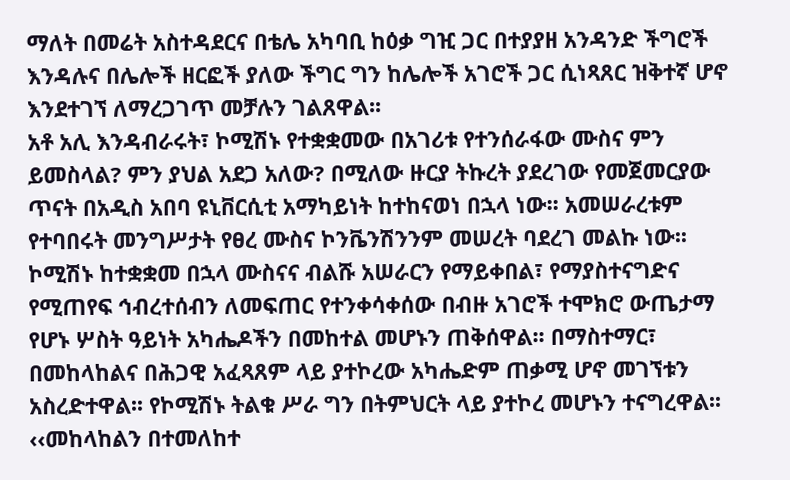ማለት በመሬት አስተዳደርና በቴሌ አካባቢ ከዕቃ ግዢ ጋር በተያያዘ አንዳንድ ችግሮች እንዳሉና በሌሎች ዘርፎች ያለው ችግር ግን ከሌሎች አገሮች ጋር ሲነጻጸር ዝቅተኛ ሆኖ እንደተገኘ ለማረጋገጥ መቻሉን ገልጸዋል፡፡
አቶ አሊ እንዳብራሩት፣ ኮሚሽኑ የተቋቋመው በአገሪቱ የተንሰራፋው ሙስና ምን ይመስላል? ምን ያህል አደጋ አለው? በሚለው ዙርያ ትኩረት ያደረገው የመጀመርያው ጥናት በአዲስ አበባ ዩኒቨርሲቲ አማካይነት ከተከናወነ በኋላ ነው፡፡ አመሠራረቱም የተባበሩት መንግሥታት የፀረ ሙስና ኮንቬንሽንንም መሠረት ባደረገ መልኩ ነው፡፡
ኮሚሽኑ ከተቋቋመ በኋላ ሙስናና ብልሹ አሠራርን የማይቀበል፣ የማያስተናግድና የሚጠየፍ ኅብረተሰብን ለመፍጠር የተንቀሳቀሰው በብዙ አገሮች ተሞክሮ ውጤታማ የሆኑ ሦስት ዓይነት አካሔዶችን በመከተል መሆኑን ጠቅሰዋል፡፡ በማስተማር፣ በመከላከልና በሕጋዊ አፈጻጸም ላይ ያተኮረው አካሔድም ጠቃሚ ሆኖ መገኘቱን አስረድተዋል፡፡ የኮሚሽኑ ትልቁ ሥራ ግን በትምህርት ላይ ያተኮረ መሆኑን ተናግረዋል፡፡
‹‹መከላከልን በተመለከተ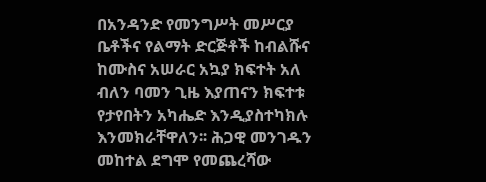በአንዳንድ የመንግሥት መሥርያ ቤቶችና የልማት ድርጅቶች ከብልሹና ከሙስና አሠራር አኳያ ክፍተት አለ ብለን ባመን ጊዜ እያጠናን ክፍተቱ የታየበትን አካሔድ እንዲያስተካክሉ እንመክራቸዋለን፡፡ ሕጋዊ መንገዱን መከተል ደግሞ የመጨረሻው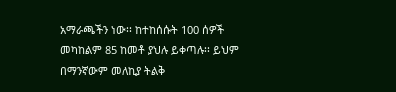አማራጫችን ነው፡፡ ከተከሰሱት 100 ሰዎች መካከልም 85 ከመቶ ያህሉ ይቀጣሉ፡፡ ይህም በማንኛውም መለኪያ ትልቅ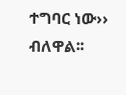ተግባር ነው›› ብለዋል፡፡